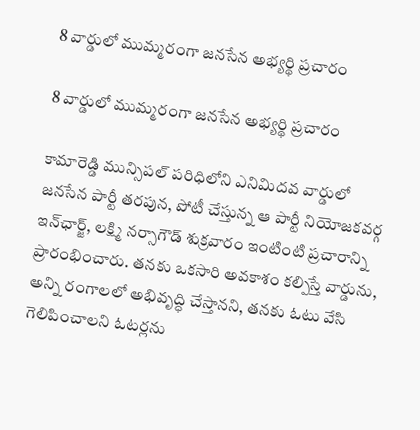8 వార్డులో ముమ్మరంగా జనసేన అభ్యర్థి ప్రచారం

8 వార్డులో ముమ్మరంగా జనసేన అభ్యర్థి ప్రచారం

కామారెడ్డి మున్సిపల్ పరిధిలోని ఎనిమిదవ వార్డులో జనసేన పార్టీ తరపున, పోటీ చేస్తున్న ఆ పార్టీ నియోజకవర్గ ఇన్‌ఛార్జ్, లక్ష్మి నర్సాగౌడ్ శుక్రవారం ఇంటింటి ప్రచారాన్ని ప్రారంభించారు. తనకు ఒకసారి అవకాశం కల్పిస్తే వార్డును, అన్ని రంగాలలో అభివృద్ధి చేస్తానని, తనకు ఓటు వేసి గెలిపించాలని ఓటర్లను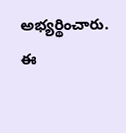అభ్యర్థించారు. ఈ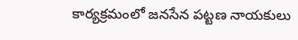కార్యక్రమంలో జనసేన పట్టణ నాయకులు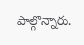పాల్గొన్నారు.